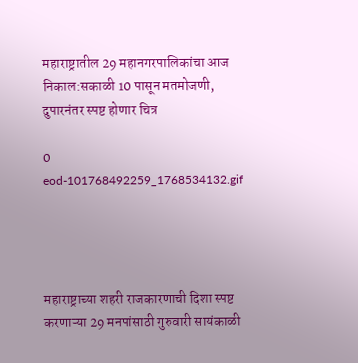महाराष्ट्रातील 29 महानगरपालिकांचा आज निकाल:सकाळी 10 पासून मतमोजणी, दुपारनंतर स्पष्ट होणार चित्र

0
eod-101768492259_1768534132.gif




महाराष्ट्राच्या शहरी राजकारणाची दिशा स्पष्ट करणाऱ्या 29 मनपांसाठी गुरुवारी सायंकाळी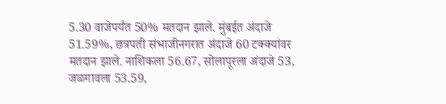5.30 वाजेपर्यंत 50% मतदान झाले. मुंबईत अंदाजे 51.59%, छत्रपती संभाजीनगरात अंदाजे 60 टक्क्यांवर मतदान झाले. नाशिकला 56.67, सोलापूरला अंदाजे 53, जळगावला 53.59,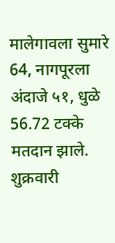मालेगावला सुमारे 64, नागपूरला अंदाजे ५१, धुळे 56.72 टक्के मतदान झाले. शुक्रवारी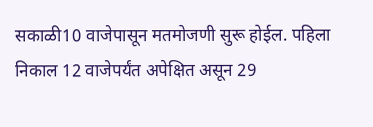सकाळी10 वाजेपासून मतमोजणी सुरू होईल. पहिला निकाल 12 वाजेपर्यंत अपेक्षित असून 29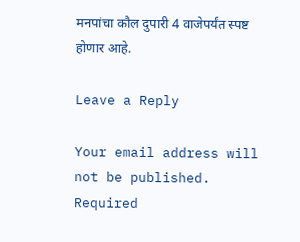मनपांचा कौल दुपारी 4 वाजेपर्यंत स्पष्ट होणार आहे.

Leave a Reply

Your email address will not be published. Required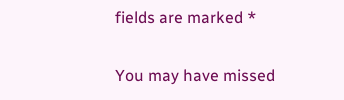fields are marked *

You may have missed